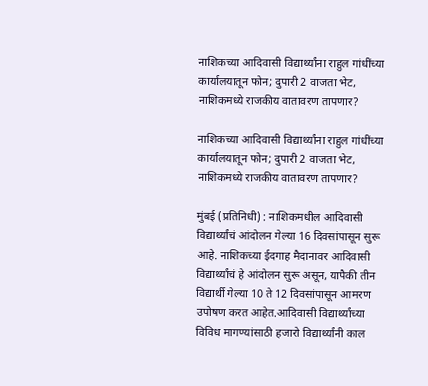नाशिकच्या आदिवासी विद्यार्थ्यांना राहुल गांधींच्या कार्यालयातून फोन; दुपारी 2 वाजता भेट, नाशिकमध्ये राजकीय वातावरण तापणार?

नाशिकच्या आदिवासी विद्यार्थ्यांना राहुल गांधींच्या कार्यालयातून फोन; दुपारी 2 वाजता भेट, नाशिकमध्ये राजकीय वातावरण तापणार?

मुंबई (प्रतिनिधी) : नाशिकमधील आदिवासी विद्यार्थ्यांचं आंदोलन गेल्या 16 दिवसांपासून सुरू आहे. नाशिकच्या ईदगाह मैदानावर आदिवासी विद्यार्थ्यांचं हे आंदोलन सुरू असून, यापैकी तीन विद्यार्थी गेल्या 10 ते 12 दिवसांपासून आमरण उपोषण करत आहेत.आदिवासी विद्यार्थ्यांच्या विविध मागण्यांसाठी हजारो विद्यार्थ्यांनी काल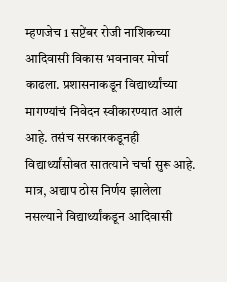म्हणजेच 1 सप्टेंबर रोजी नाशिकच्या आदिवासी विकास भवनावर मोर्चा काढला. प्रशासनाकडून विद्यार्थ्यांच्या मागण्यांचं निवेदन स्वीकारण्यात आलं आहे. तसंच सरकारकडूनही विद्यार्थ्यांसोबत सातत्याने चर्चा सुरू आहे. मात्र, अद्याप ठोस निर्णय झालेला नसल्याने विद्यार्थ्यांकडून आदिवासी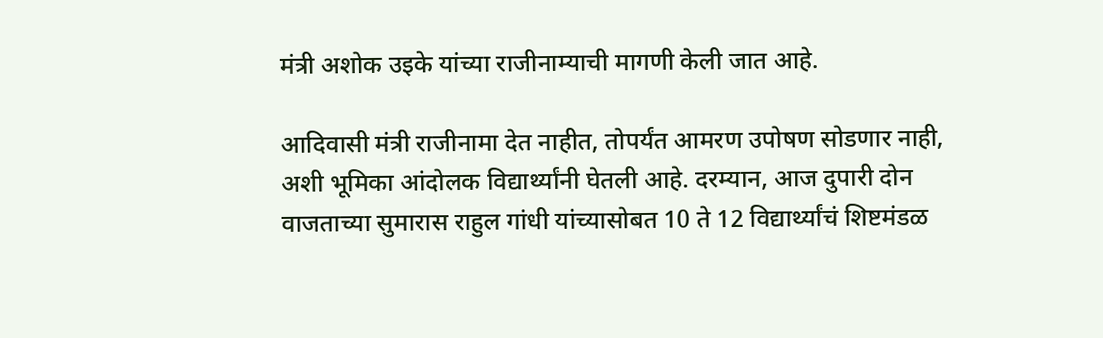मंत्री अशोक उइके यांच्या राजीनाम्याची मागणी केली जात आहे.

आदिवासी मंत्री राजीनामा देत नाहीत, तोपर्यंत आमरण उपोषण सोडणार नाही, अशी भूमिका आंदोलक विद्यार्थ्यांनी घेतली आहे. दरम्यान, आज दुपारी दोन वाजताच्या सुमारास राहुल गांधी यांच्यासोबत 10 ते 12 विद्यार्थ्यांचं शिष्टमंडळ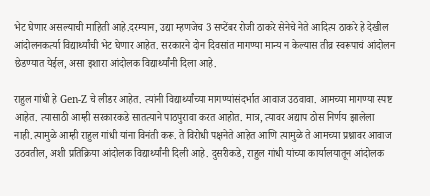भेट घेणार असल्याची माहिती आहे.दरम्यान, उद्या म्हणजेच 3 सप्टेंबर रोजी ठाकरे सेनेचे नेते आदित्य ठाकरे हे देखील आंदोलनकर्त्या विद्यार्थ्यांची भेट घेणार आहेत. सरकारने दोन दिवसांत मागण्या मान्य न केल्यास तीव्र स्वरूपाचं आंदोलन छेडण्यात येईल, असा इशारा आंदोलक विद्यार्थ्यांनी दिला आहे.

राहुल गांधी हे Gen-Z चे लीडर आहेत. त्यांनी विद्यार्थ्यांच्या मागण्यांसंदर्भात आवाज उठवावा. आमच्या मागण्या स्पष्ट आहेत. त्यासाठी आम्ही सरकारकडे सातत्याने पाठपुरावा करत आहोत. मात्र, त्यावर अद्याप ठोस निर्णय झालेला नाही.त्यामुळे आम्ही राहुल गांधी यांना विनंती करू. ते विरोधी पक्षनेते आहेत आणि त्यामुळे ते आमच्या प्रश्नावर आवाज उठवतील, अशी प्रतिक्रिया आंदोलक विद्यार्थ्यांनी दिली आहे. दुसरीकडे, राहुल गांधी यांच्या कार्यालयातून आंदोलक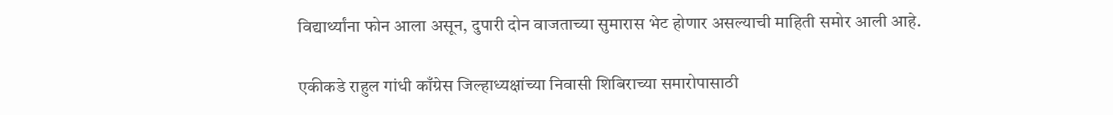विद्यार्थ्यांना फोन आला असून, दुपारी दोन वाजताच्या सुमारास भेट होणार असल्याची माहिती समोर आली आहे.

एकीकडे राहुल गांधी काँग्रेस जिल्हाध्यक्षांच्या निवासी शिबिराच्या समारोपासाठी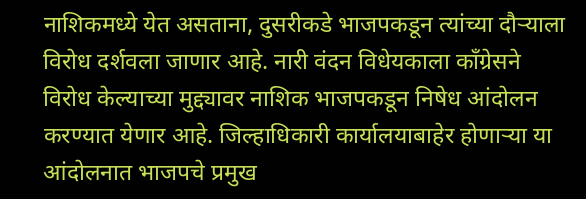नाशिकमध्ये येत असताना, दुसरीकडे भाजपकडून त्यांच्या दौऱ्याला विरोध दर्शवला जाणार आहे. नारी वंदन विधेयकाला काँग्रेसने विरोध केल्याच्या मुद्द्यावर नाशिक भाजपकडून निषेध आंदोलन करण्यात येणार आहे. जिल्हाधिकारी कार्यालयाबाहेर होणाऱ्या या आंदोलनात भाजपचे प्रमुख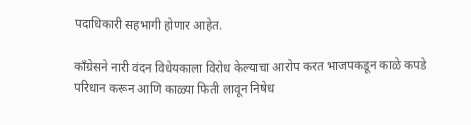पदाधिकारी सहभागी होणार आहेत.

काँग्रेसने नारी वंदन विधेयकाला विरोध केल्याचा आरोप करत भाजपकडून काळे कपडे परिधान करून आणि काळ्या फिती लावून निषेध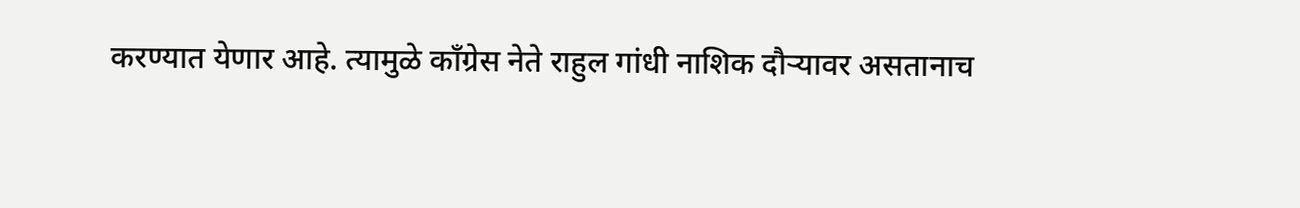करण्यात येणार आहे. त्यामुळे काँग्रेस नेते राहुल गांधी नाशिक दौऱ्यावर असतानाच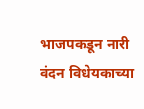भाजपकडून नारी वंदन विधेयकाच्या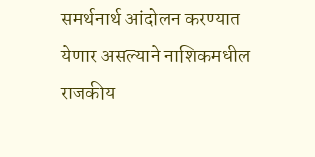समर्थनार्थ आंदोलन करण्यात येणार असल्याने नाशिकमधील राजकीय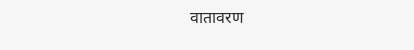वातावरण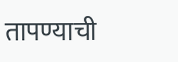तापण्याची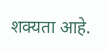शक्यता आहे.